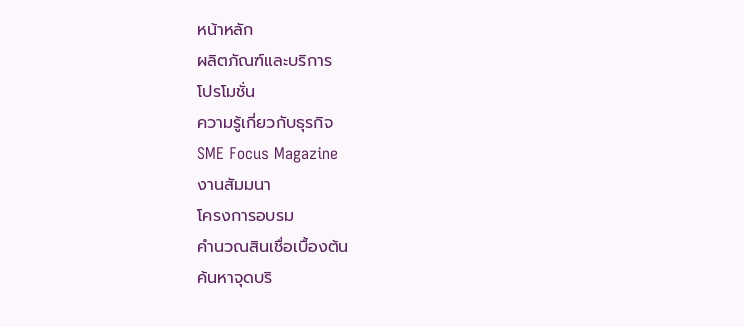หน้าหลัก
ผลิตภัณฑ์และบริการ
โปรโมชั่น
ความรู้เกี่ยวกับธุรกิจ
SME Focus Magazine
งานสัมมนา
โครงการอบรม
คำนวณสินเชื่อเบื้องต้น
ค้นหาจุดบริ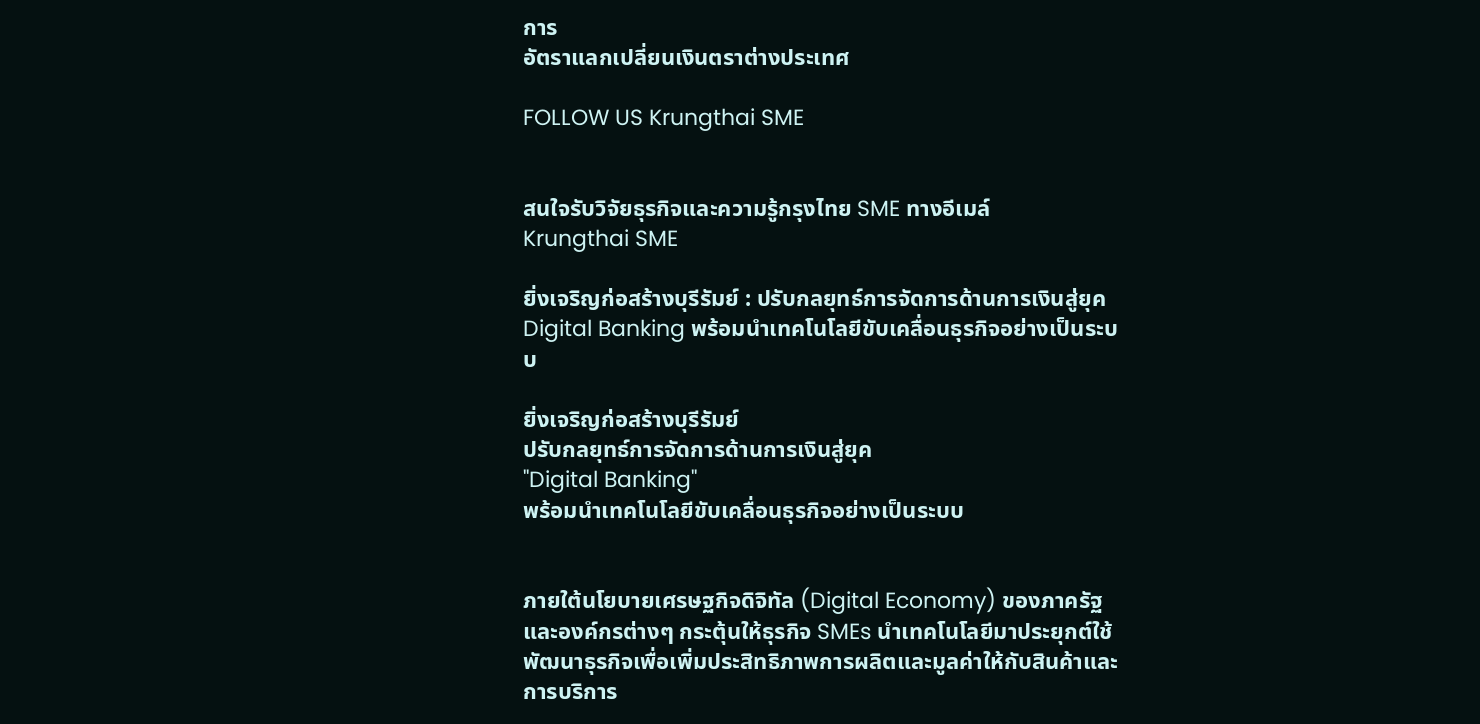การ
อัตราแลกเปลี่ยนเงินตราต่างประเทศ

FOLLOW US Krungthai SME


สนใจรับวิจัยธุรกิจและความรู้กรุงไทย SME ทางอีเมล์
Krungthai SME

ยิ่งเจริญก่อสร้างบุรีรัมย์ : ปรับกลยุทธ์การจัดการด้านการเงินสู่ยุค Digital Banking พร้อมนำเทคโนโลยีขับเคลื่อนธุรกิจอย่างเป็นระบบ

ยิ่งเจริญก่อสร้างบุรีรัมย์
ปรับกลยุทธ์การจัดการด้านการเงินสู่ยุค
"Digital Banking"
พร้อมนำเทคโนโลยีขับเคลื่อนธุรกิจอย่างเป็นระบบ


ภายใต้นโยบายเศรษฐกิจดิจิทัล (Digital Economy) ของภาครัฐและองค์กรต่างๆ กระตุ้นให้ธุรกิจ SMEs นำเทคโนโลยีมาประยุกต์ใช้พัฒนาธุรกิจเพื่อเพิ่มประสิทธิภาพการผลิตและมูลค่าให้กับสินค้าและการบริการ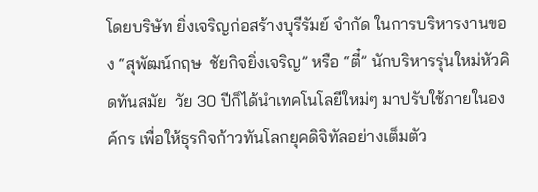โดยบริษัท ยิ่งเจริญก่อสร้างบุรีรัมย์ จำกัด ในการบริหารงานของ “สุพัฒน์กฤษ  ชัยกิจยิ่งเจริญ” หรือ “ตี๋” นักบริหารรุ่นใหม่หัวคิดทันสมัย  วัย 30 ปีก็ได้นำเทคโนโลยีใหม่ๆ มาปรับใช้ภายในองค์กร เพื่อให้ธุรกิจก้าวทันโลกยุคดิจิทัลอย่างเต็มตัว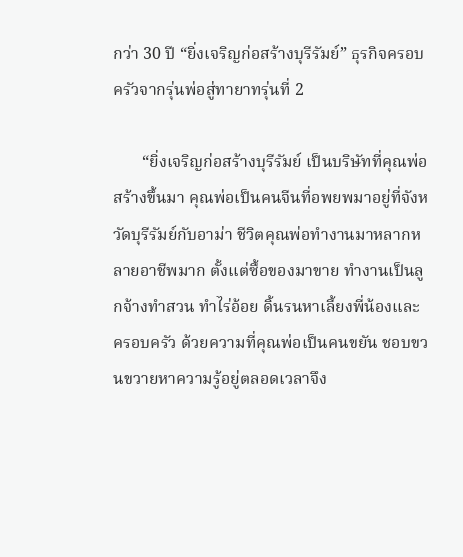กว่า 30 ปี “ยิ่งเจริญก่อสร้างบุรีรัมย์” ธุรกิจครอบครัวจากรุ่นพ่อสู่ทายาทรุ่นที่ 2

       “ยิ่งเจริญก่อสร้างบุรีรัมย์ เป็นบริษัทที่คุณพ่อสร้างขึ้นมา คุณพ่อเป็นคนจีนที่อพยพมาอยู่ที่จังหวัดบุรีรัมย์กับอาม่า ชีวิตคุณพ่อทำงานมาหลากหลายอาชีพมาก ตั้งแต่ซื้อของมาขาย ทำงานเป็นลูกจ้างทำสวน ทำไร่อ้อย ดิ้นรนหาเลี้ยงพี่น้องและครอบครัว ด้วยความที่คุณพ่อเป็นคนขยัน ชอบขวนขวายหาความรู้อยู่ตลอดเวลาจึง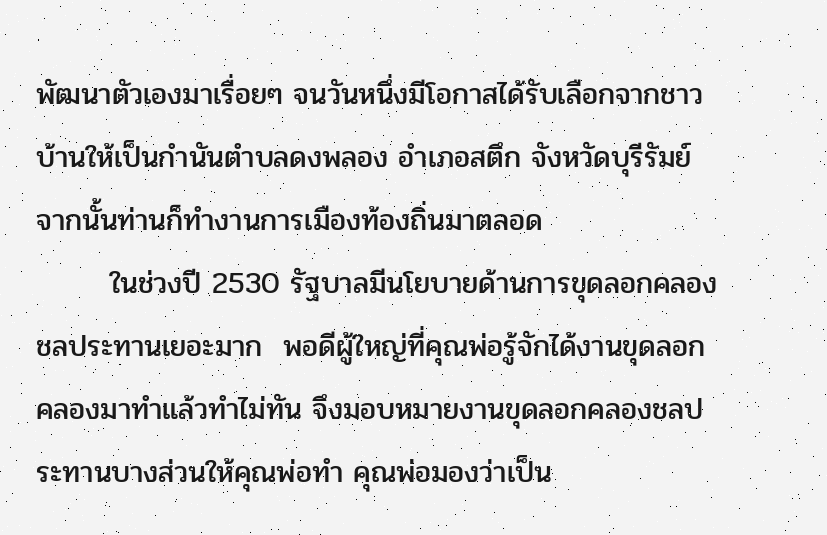พัฒนาตัวเองมาเรื่อยๆ จนวันหนึ่งมีโอกาสได้รับเลือกจากชาวบ้านให้เป็นกำนันตำบลดงพลอง อำเภอสตึก จังหวัดบุรีรัมย์ จากนั้นท่านก็ทำงานการเมืองท้องถิ่นมาตลอด
       ในช่วงปี 2530 รัฐบาลมีนโยบายด้านการขุดลอกคลองชลประทานเยอะมาก  พอดีผู้ใหญ่ที่คุณพ่อรู้จักได้งานขุดลอกคลองมาทำแล้วทำไม่ทัน จึงมอบหมายงานขุดลอกคลองชลประทานบางส่วนให้คุณพ่อทำ คุณพ่อมองว่าเป็น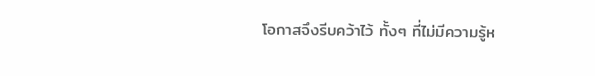โอกาสจึงรีบคว้าไว้ ทั้งๆ ที่ไม่มีความรู้ห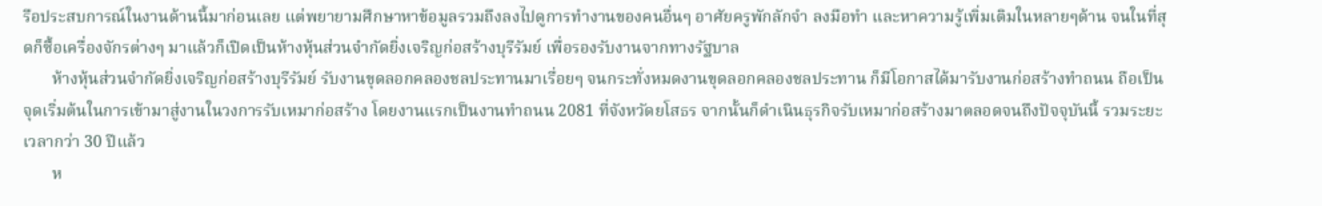รือประสบการณ์ในงานด้านนี้มาก่อนเลย แต่พยายามศึกษาหาข้อมูลรวมถึงลงไปดูการทำงานของคนอื่นๆ อาศัยครูพักลักจำ ลงมือทำ และหาความรู้เพิ่มเติมในหลายๆด้าน จนในที่สุดก็ซื้อเครื่องจักรต่างๆ มาแล้วก็เปิดเป็นห้างหุ้นส่วนจำกัดยิ่งเจริญก่อสร้างบุรีรัมย์ เพื่อรองรับงานจากทางรัฐบาล
       ห้างหุ้นส่วนจำกัดยิ่งเจริญก่อสร้างบุรีรัมย์ รับงานขุดลอกคลองชลประทานมาเรื่อยๆ จนกระทั่งหมดงานขุดลอกคลองชลประทาน ก็มีโอกาสได้มารับงานก่อสร้างทำถนน ถือเป็นจุดเริ่มต้นในการเข้ามาสู่งานในวงการรับเหมาก่อสร้าง โดยงานแรกเป็นงานทำถนน 2081 ที่จังหวัดยโสธร จากนั้นก็ดำเนินธุรกิจรับเหมาก่อสร้างมาตลอดจนถึงปัจจุบันนี้ รวมระยะเวลากว่า 30 ปีแล้ว
       ห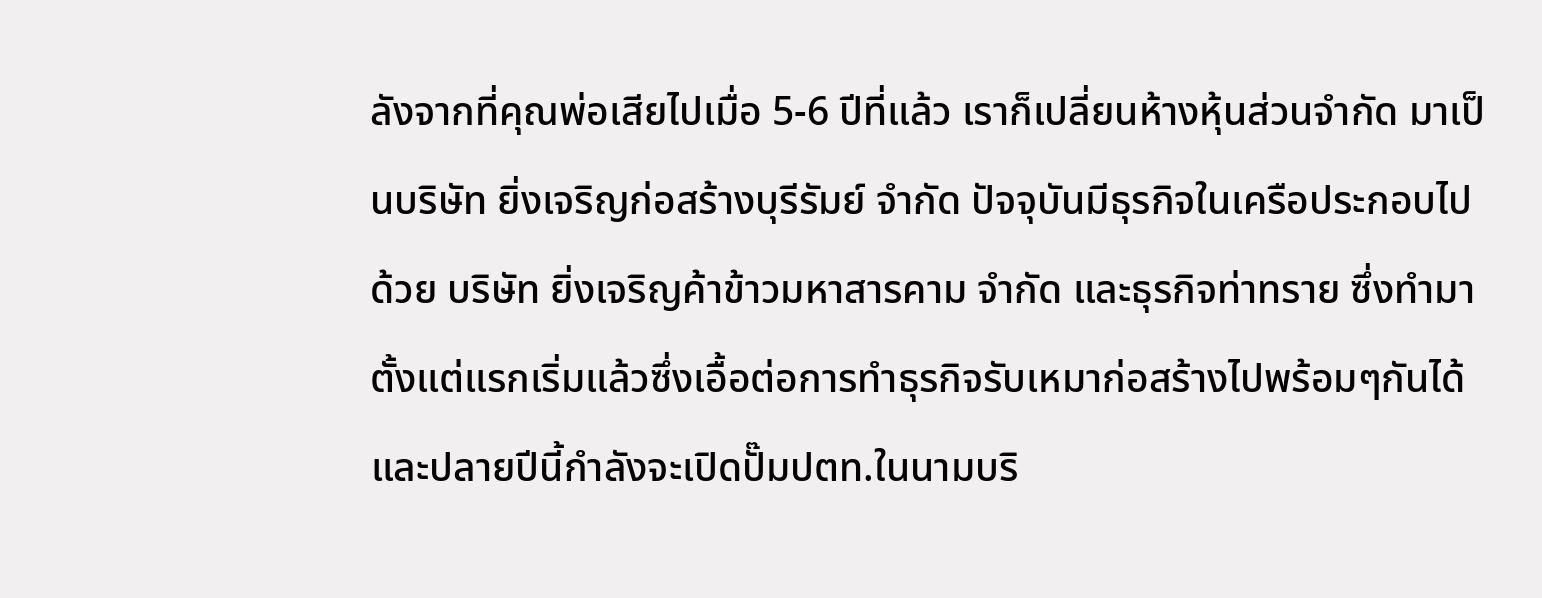ลังจากที่คุณพ่อเสียไปเมื่อ 5-6 ปีที่แล้ว เราก็เปลี่ยนห้างหุ้นส่วนจำกัด มาเป็นบริษัท ยิ่งเจริญก่อสร้างบุรีรัมย์ จำกัด ปัจจุบันมีธุรกิจในเครือประกอบไปด้วย บริษัท ยิ่งเจริญค้าข้าวมหาสารคาม จำกัด และธุรกิจท่าทราย ซึ่งทำมาตั้งแต่แรกเริ่มแล้วซึ่งเอื้อต่อการทำธุรกิจรับเหมาก่อสร้างไปพร้อมๆกันได้ และปลายปีนี้กำลังจะเปิดปั๊มปตท.ในนามบริ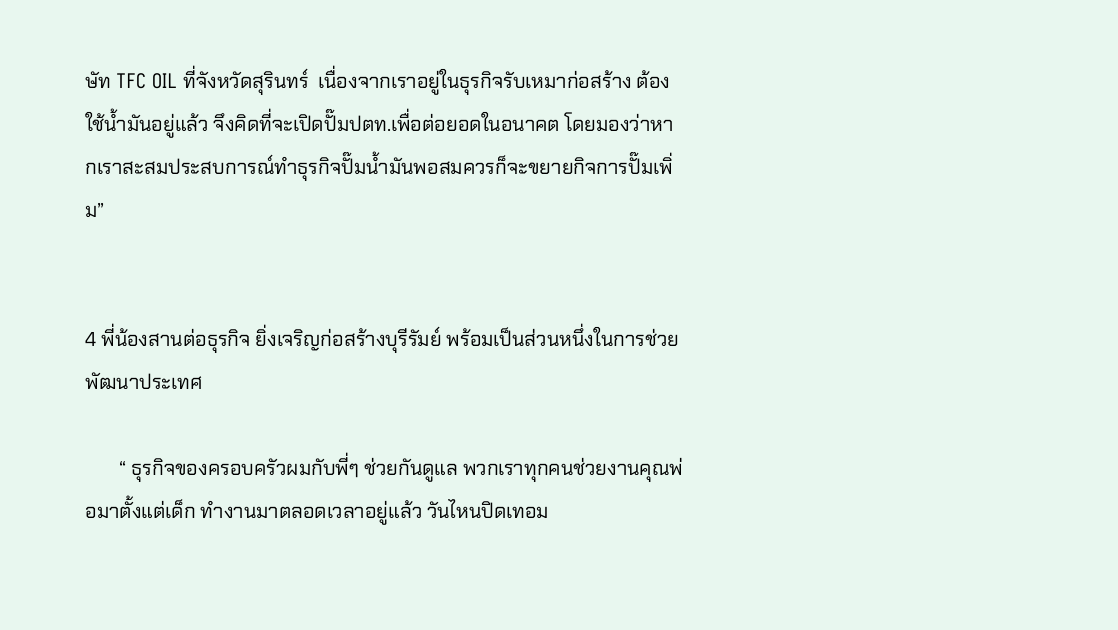ษัท TFC OIL ที่จังหวัดสุรินทร์  เนื่องจากเราอยู่ในธุรกิจรับเหมาก่อสร้าง ต้องใช้น้ำมันอยู่แล้ว จึงคิดที่จะเปิดปั๊มปตท.เพื่อต่อยอดในอนาคต โดยมองว่าหากเราสะสมประสบการณ์ทำธุรกิจปั๊มน้ำมันพอสมควรก็จะขยายกิจการปั๊มเพิ่ม”


4 พี่น้องสานต่อธุรกิจ ยิ่งเจริญก่อสร้างบุรีรัมย์ พร้อมเป็นส่วนหนึ่งในการช่วยพัฒนาประเทศ

       “ ธุรกิจของครอบครัวผมกับพี่ๆ ช่วยกันดูแล พวกเราทุกคนช่วยงานคุณพ่อมาตั้งแต่เด็ก ทำงานมาตลอดเวลาอยู่แล้ว วันไหนปิดเทอม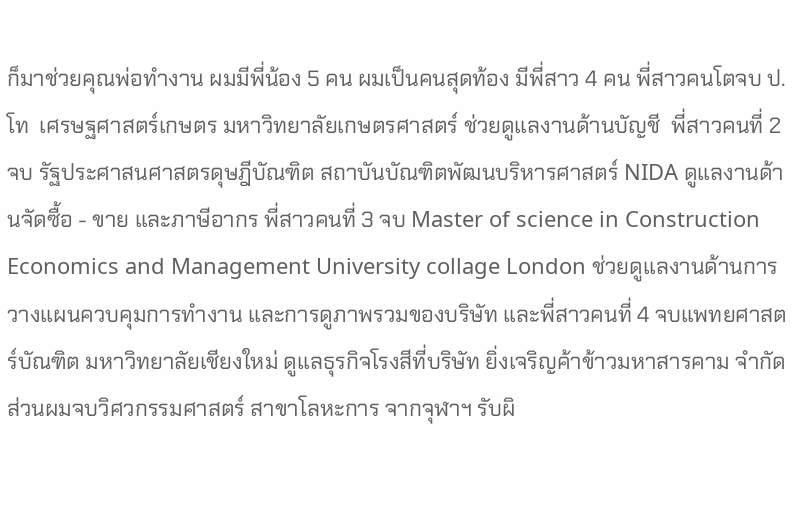ก็มาช่วยคุณพ่อทำงาน ผมมีพี่น้อง 5 คน ผมเป็นคนสุดท้อง มีพี่สาว 4 คน พี่สาวคนโตจบ ป.โท  เศรษฐศาสตร์เกษตร มหาวิทยาลัยเกษตรศาสตร์ ช่วยดูแลงานด้านบัญชี  พี่สาวคนที่ 2 จบ รัฐประศาสนศาสตรดุษฎีบัณฑิต สถาบันบัณฑิตพัฒนบริหารศาสตร์ NIDA ดูแลงานด้านจัดซื้อ - ขาย และภาษีอากร พี่สาวคนที่ 3 จบ Master of science in Construction Economics and Management University collage London ช่วยดูแลงานด้านการวางแผนควบคุมการทำงาน และการดูภาพรวมของบริษัท และพี่สาวคนที่ 4 จบแพทยศาสตร์บัณฑิต มหาวิทยาลัยเชียงใหม่ ดูแลธุรกิจโรงสีที่บริษัท ยิ่งเจริญค้าข้าวมหาสารคาม จำกัด ส่วนผมจบวิศวกรรมศาสตร์ สาขาโลหะการ จากจุฬาฯ รับผิ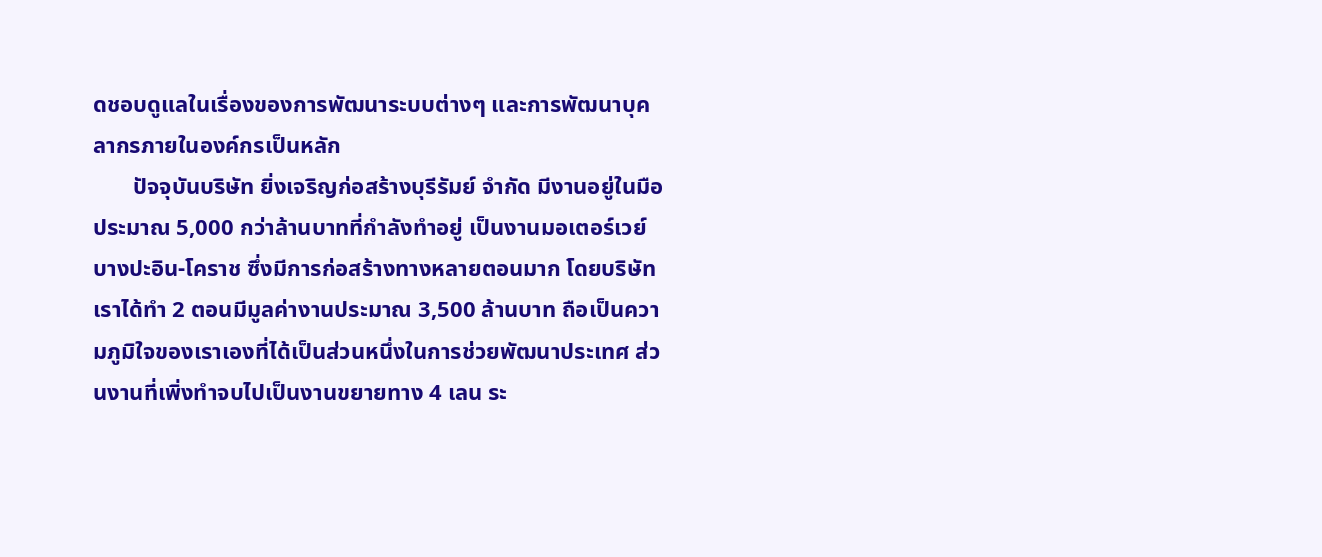ดชอบดูแลในเรื่องของการพัฒนาระบบต่างๆ และการพัฒนาบุคลากรภายในองค์กรเป็นหลัก
       ปัจจุบันบริษัท ยิ่งเจริญก่อสร้างบุรีรัมย์ จำกัด มีงานอยู่ในมือประมาณ 5,000 กว่าล้านบาทที่กำลังทำอยู่ เป็นงานมอเตอร์เวย์บางปะอิน-โคราช ซึ่งมีการก่อสร้างทางหลายตอนมาก โดยบริษัทเราได้ทำ 2 ตอนมีมูลค่างานประมาณ 3,500 ล้านบาท ถือเป็นความภูมิใจของเราเองที่ได้เป็นส่วนหนึ่งในการช่วยพัฒนาประเทศ ส่วนงานที่เพิ่งทำจบไปเป็นงานขยายทาง 4 เลน ระ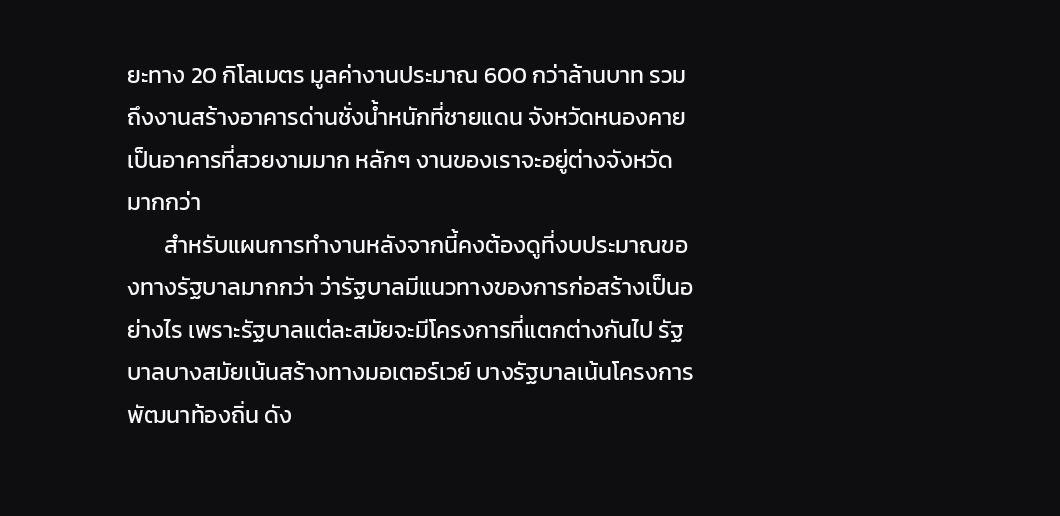ยะทาง 20 กิโลเมตร มูลค่างานประมาณ 600 กว่าล้านบาท รวมถึงงานสร้างอาคารด่านชั่งน้ำหนักที่ชายแดน จังหวัดหนองคาย เป็นอาคารที่สวยงามมาก หลักๆ งานของเราจะอยู่ต่างจังหวัดมากกว่า
       สำหรับแผนการทำงานหลังจากนี้คงต้องดูที่งบประมาณของทางรัฐบาลมากกว่า ว่ารัฐบาลมีแนวทางของการก่อสร้างเป็นอย่างไร เพราะรัฐบาลแต่ละสมัยจะมีโครงการที่แตกต่างกันไป รัฐบาลบางสมัยเน้นสร้างทางมอเตอร์เวย์ บางรัฐบาลเน้นโครงการพัฒนาท้องถิ่น ดัง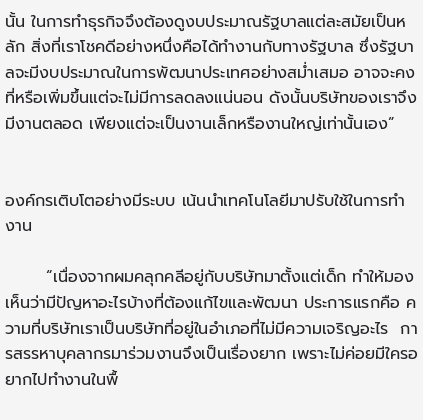นั้น ในการทำธุรกิจจึงต้องดูงบประมาณรัฐบาลแต่ละสมัยเป็นหลัก สิ่งที่เราโชคดีอย่างหนึ่งคือได้ทำงานกับทางรัฐบาล ซึ่งรัฐบาลจะมีงบประมาณในการพัฒนาประเทศอย่างสม่ำเสมอ อาจจะคงที่หรือเพิ่มขึ้นแต่จะไม่มีการลดลงแน่นอน ดังนั้นบริษัทของเราจึงมีงานตลอด เพียงแต่จะเป็นงานเล็กหรืองานใหญ่เท่านั้นเอง”


องค์กรเติบโตอย่างมีระบบ เน้นนำเทคโนโลยีมาปรับใช้ในการทำงาน

       “เนื่องจากผมคลุกคลีอยู่กับบริษัทมาตั้งแต่เด็ก ทำให้มองเห็นว่ามีปัญหาอะไรบ้างที่ต้องแก้ไขและพัฒนา ประการแรกคือ ความที่บริษัทเราเป็นบริษัทที่อยู่ในอำเภอที่ไม่มีความเจริญอะไร  การสรรหาบุคลากรมาร่วมงานจึงเป็นเรื่องยาก เพราะไม่ค่อยมีใครอยากไปทำงานในพื้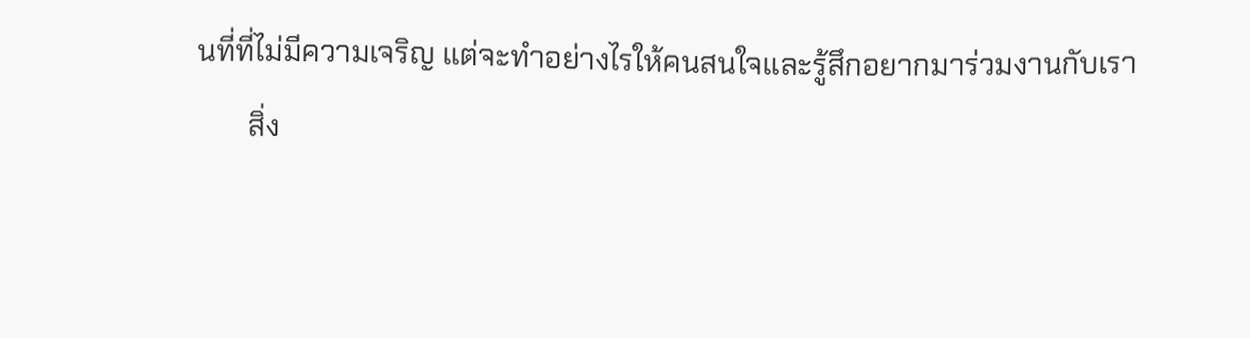นที่ที่ไม่มีความเจริญ แต่จะทำอย่างไรให้คนสนใจและรู้สึกอยากมาร่วมงานกับเรา
       สิ่ง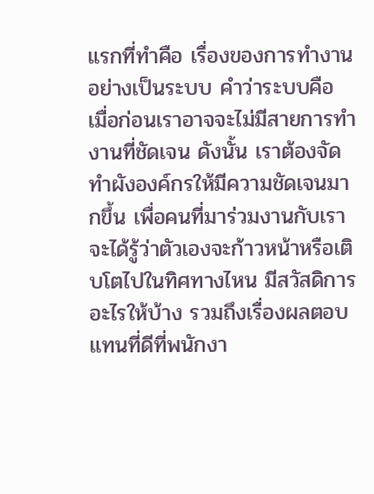แรกที่ทำคือ เรื่องของการทำงานอย่างเป็นระบบ คำว่าระบบคือ เมื่อก่อนเราอาจจะไม่มีสายการทำงานที่ชัดเจน ดังนั้น เราต้องจัดทำผังองค์กรให้มีความชัดเจนมากขึ้น เพื่อคนที่มาร่วมงานกับเราจะได้รู้ว่าตัวเองจะก้าวหน้าหรือเติบโตไปในทิศทางไหน มีสวัสดิการอะไรให้บ้าง รวมถึงเรื่องผลตอบแทนที่ดีที่พนักงา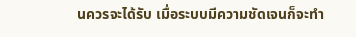นควรจะได้รับ เมื่อระบบมีความชัดเจนก็จะทำ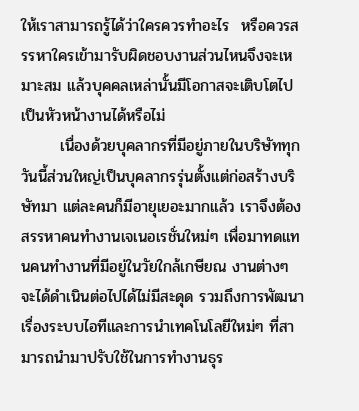ให้เราสามารถรู้ได้ว่าใครควรทำอะไร  หรือควรสรรหาใครเข้ามารับผิดชอบงานส่วนไหนจึงจะเหมาะสม แล้วบุคคลเหล่านั้นมีโอกาสจะเติบโตไปเป็นหัวหน้างานได้หรือไม่
       เนื่องด้วยบุคลากรที่มีอยู่ภายในบริษัททุกวันนี้ส่วนใหญ่เป็นบุคลากรรุ่นตั้งแต่ก่อสร้างบริษัทมา แต่ละคนก็มีอายุเยอะมากแล้ว เราจึงต้องสรรหาคนทำงานเจเนอเรชั่นใหม่ๆ เพื่อมาทดแทนคนทำงานที่มีอยู่ในวัยใกล้เกษียณ งานต่างๆ จะได้ดำเนินต่อไปได้ไม่มีสะดุด รวมถึงการพัฒนาเรื่องระบบไอทีและการนำเทคโนโลยีใหม่ๆ ที่สามารถนำมาปรับใช้ในการทำงานธุร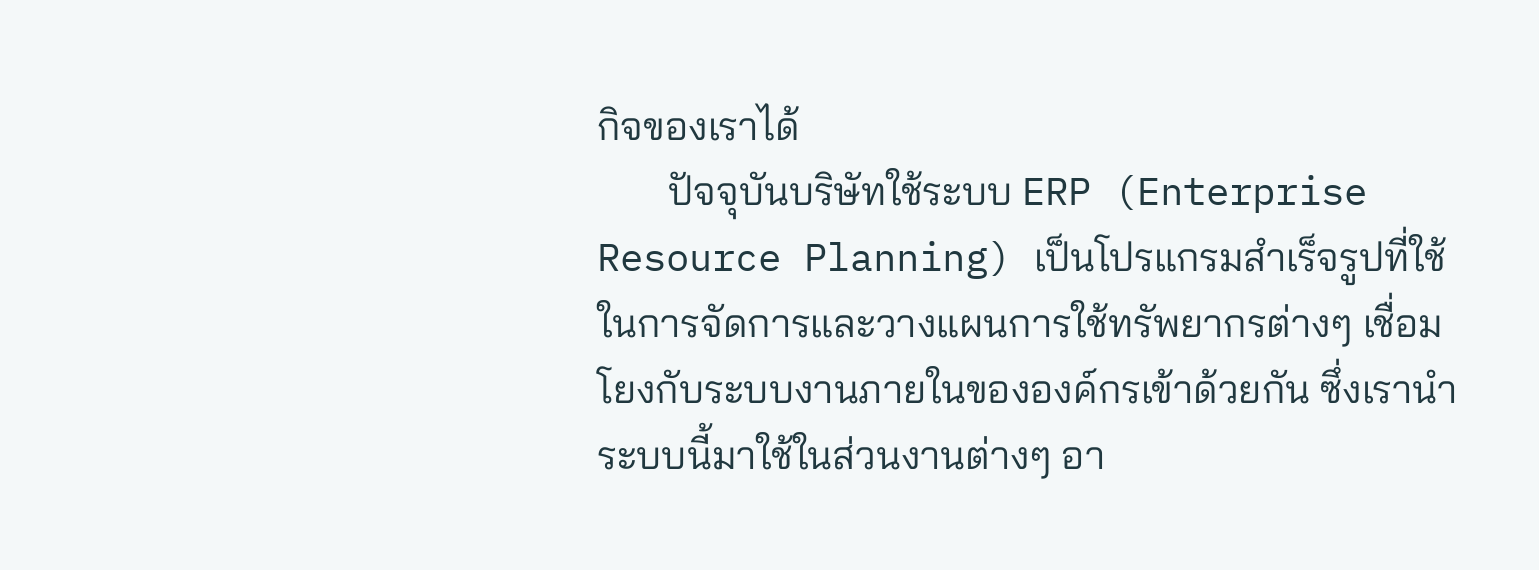กิจของเราได้
       ปัจจุบันบริษัทใช้ระบบ ERP (Enterprise Resource Planning) เป็นโปรแกรมสำเร็จรูปที่ใช้ในการจัดการและวางแผนการใช้ทรัพยากรต่างๆ เชื่อมโยงกับระบบงานภายในขององค์กรเข้าด้วยกัน ซึ่งเรานำระบบนี้มาใช้ในส่วนงานต่างๆ อา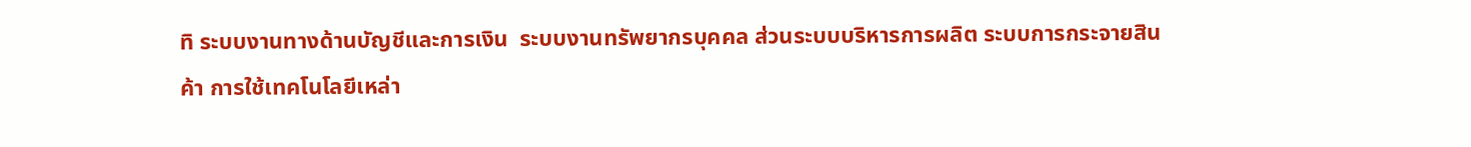ทิ ระบบงานทางด้านบัญชีและการเงิน  ระบบงานทรัพยากรบุคคล ส่วนระบบบริหารการผลิต ระบบการกระจายสินค้า การใช้เทคโนโลยีเหล่า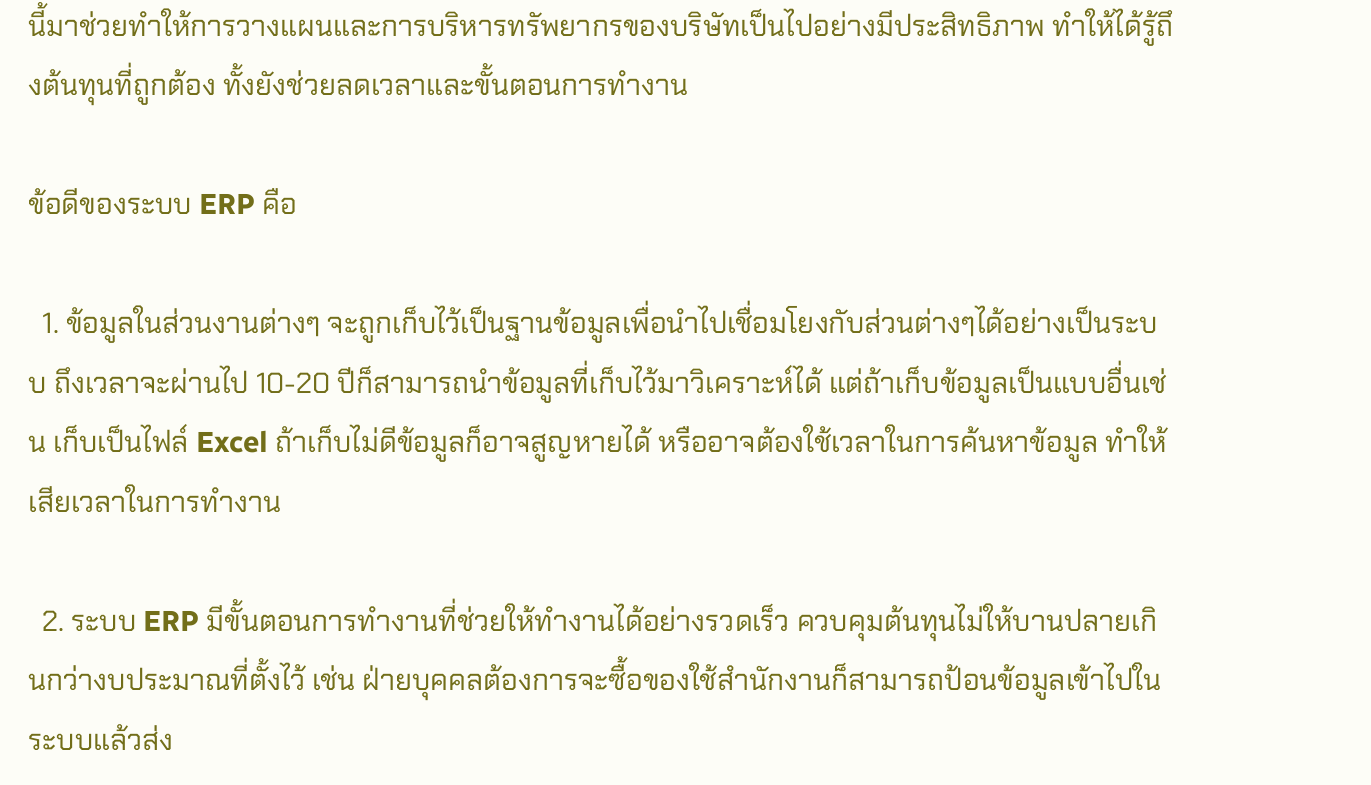นี้มาช่วยทำให้การวางแผนและการบริหารทรัพยากรของบริษัทเป็นไปอย่างมีประสิทธิภาพ ทำให้ได้รู้ถึงต้นทุนที่ถูกต้อง ทั้งยังช่วยลดเวลาและขั้นตอนการทำงาน

ข้อดีของระบบ ERP คือ

  1. ข้อมูลในส่วนงานต่างๆ จะถูกเก็บไว้เป็นฐานข้อมูลเพื่อนำไปเชื่อมโยงกับส่วนต่างๆได้อย่างเป็นระบบ ถึงเวลาจะผ่านไป 10-20 ปีก็สามารถนำข้อมูลที่เก็บไว้มาวิเคราะห์ได้ แต่ถ้าเก็บข้อมูลเป็นแบบอื่นเช่น เก็บเป็นไฟล์ Excel ถ้าเก็บไม่ดีข้อมูลก็อาจสูญหายได้ หรืออาจต้องใช้เวลาในการค้นหาข้อมูล ทำให้เสียเวลาในการทำงาน

  2. ระบบ ERP มีขั้นตอนการทำงานที่ช่วยให้ทำงานได้อย่างรวดเร็ว ควบคุมต้นทุนไม่ให้บานปลายเกินกว่างบประมาณที่ตั้งไว้ เช่น ฝ่ายบุคคลต้องการจะซื้อของใช้สำนักงานก็สามารถป้อนข้อมูลเข้าไปในระบบแล้วส่ง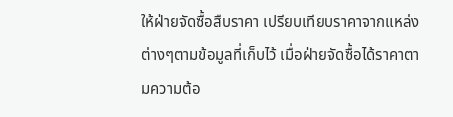ให้ฝ่ายจัดซื้อสืบราคา เปรียบเทียบราคาจากแหล่งต่างๆตามข้อมูลที่เก็บไว้ เมื่อฝ่ายจัดซื้อได้ราคาตามความต้อ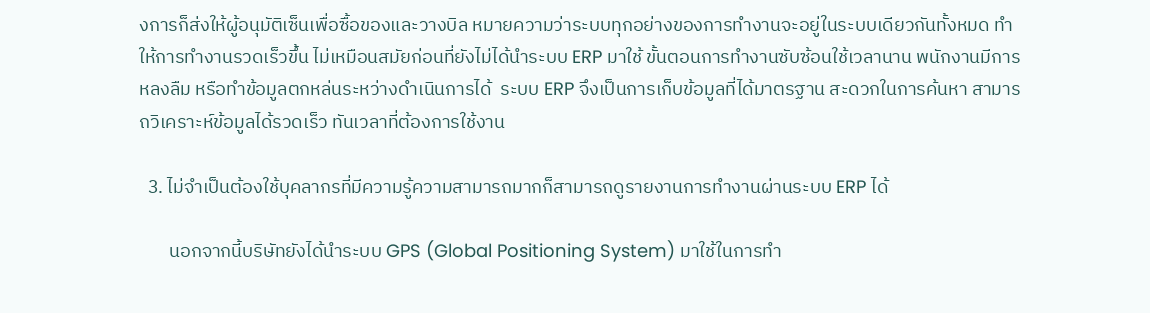งการก็ส่งให้ผู้อนุมัติเซ็นเพื่อซื้อของและวางบิล หมายความว่าระบบทุกอย่างของการทำงานจะอยู่ในระบบเดียวกันทั้งหมด ทำให้การทำงานรวดเร็วขึ้น ไม่เหมือนสมัยก่อนที่ยังไม่ได้นำระบบ ERP มาใช้ ขั้นตอนการทำงานซับซ้อนใช้เวลานาน พนักงานมีการหลงลืม หรือทำข้อมูลตกหล่นระหว่างดำเนินการได้  ระบบ ERP จึงเป็นการเก็บข้อมูลที่ได้มาตรฐาน สะดวกในการค้นหา สามารถวิเคราะห์ข้อมูลได้รวดเร็ว ทันเวลาที่ต้องการใช้งาน

  3. ไม่จำเป็นต้องใช้บุคลากรที่มีความรู้ความสามารถมากก็สามารถดูรายงานการทำงานผ่านระบบ ERP ได้

       นอกจากนี้บริษัทยังได้นำระบบ GPS (Global Positioning System) มาใช้ในการทำ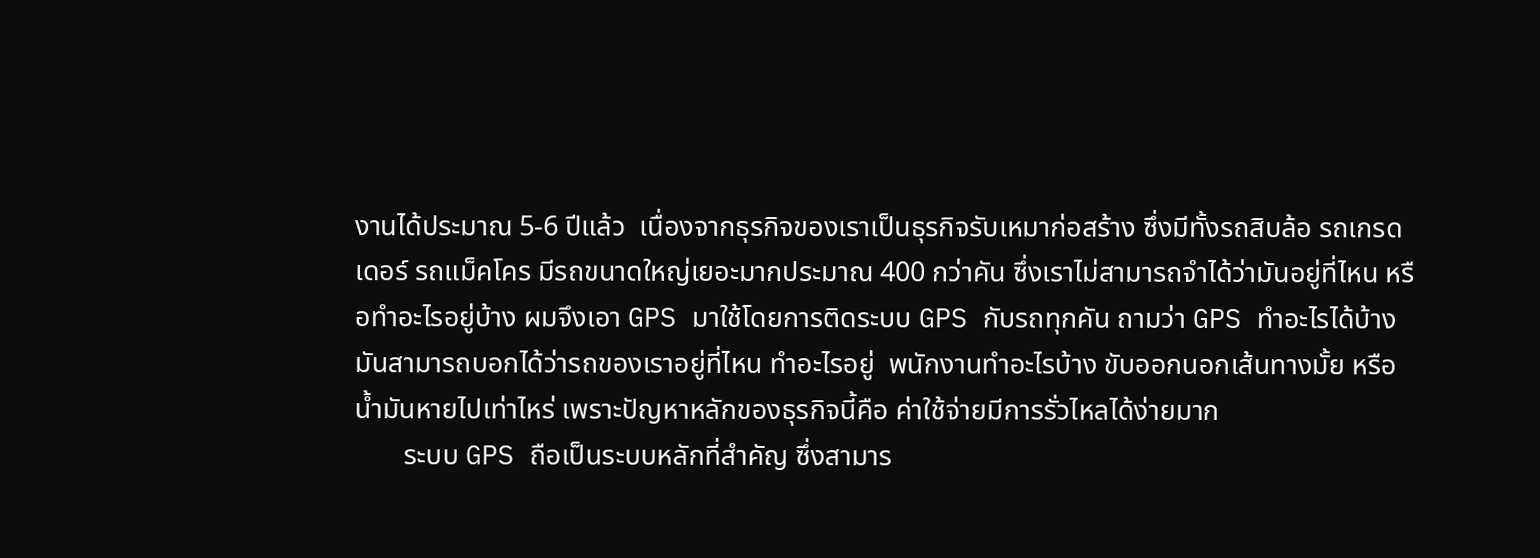งานได้ประมาณ 5-6 ปีแล้ว  เนื่องจากธุรกิจของเราเป็นธุรกิจรับเหมาก่อสร้าง ซึ่งมีทั้งรถสิบล้อ รถเกรดเดอร์ รถแม็คโคร มีรถขนาดใหญ่เยอะมากประมาณ 400 กว่าคัน ซึ่งเราไม่สามารถจำได้ว่ามันอยู่ที่ไหน หรือทำอะไรอยู่บ้าง ผมจึงเอา GPS มาใช้โดยการติดระบบ GPS กับรถทุกคัน ถามว่า GPS ทำอะไรได้บ้าง มันสามารถบอกได้ว่ารถของเราอยู่ที่ไหน ทำอะไรอยู่  พนักงานทำอะไรบ้าง ขับออกนอกเส้นทางมั้ย หรือน้ำมันหายไปเท่าไหร่ เพราะปัญหาหลักของธุรกิจนี้คือ ค่าใช้จ่ายมีการรั่วไหลได้ง่ายมาก
       ระบบ GPS ถือเป็นระบบหลักที่สำคัญ ซึ่งสามาร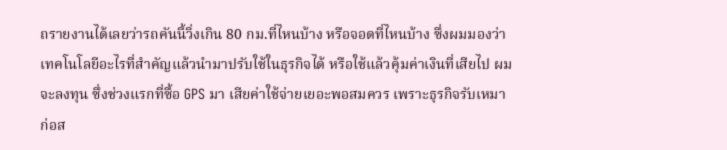ถรายงานได้เลยว่ารถคันนี้วิ่งเกิน 80 กม.ที่ไหนบ้าง หรือจอดที่ไหนบ้าง ซึ่งผมมองว่าเทคโนโลยีอะไรที่สำคัญแล้วนำมาปรับใช้ในธุรกิจได้ หรือใช้แล้วคุ้มค่าเงินที่เสียไป ผมจะลงทุน ซึ่งช่วงแรกที่ซื้อ GPS มา เสียค่าใช้จ่ายเยอะพอสมควร เพราะธุรกิจรับเหมาก่อส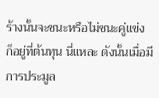ร้างนั้นจะชนะหรือไม่ชนะคู่แข่ง ก็อยู่ที่ต้นทุน นี่แหละ ดังนั้นเมื่อมีการประมูล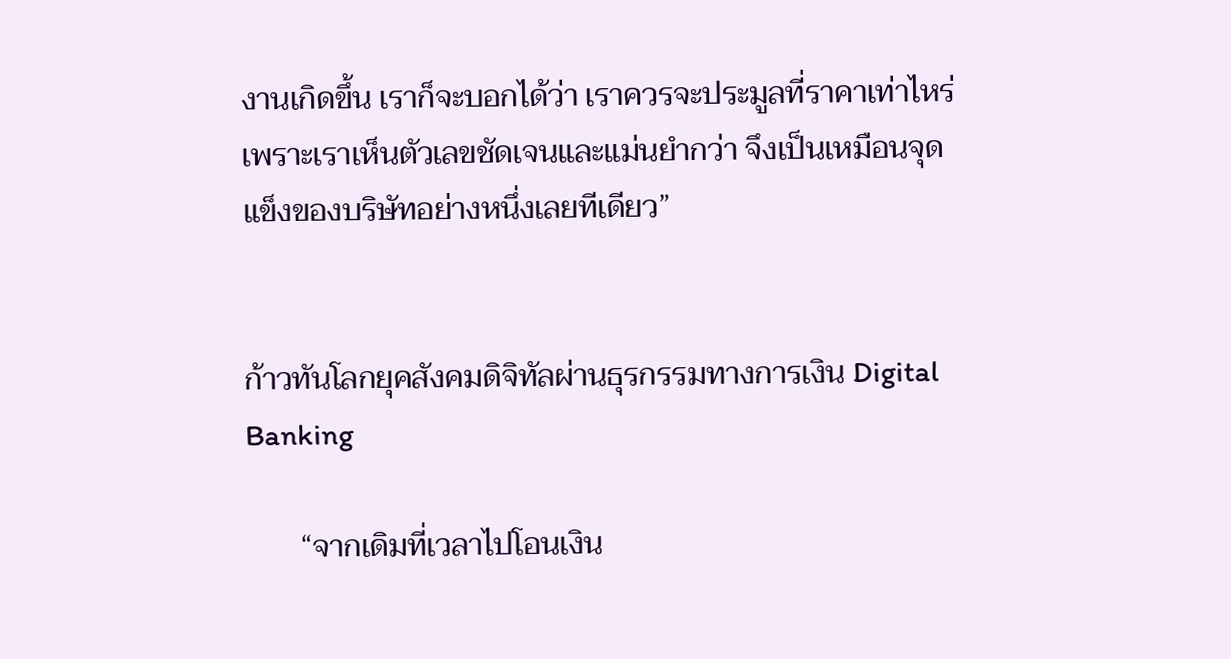งานเกิดขึ้น เราก็จะบอกได้ว่า เราควรจะประมูลที่ราคาเท่าไหร่  เพราะเราเห็นตัวเลขชัดเจนและแม่นยำกว่า จึงเป็นเหมือนจุดแข็งของบริษัทอย่างหนึ่งเลยทีเดียว”


ก้าวทันโลกยุคสังคมดิจิทัลผ่านธุรกรรมทางการเงิน Digital Banking

       “จากเดิมที่เวลาไปโอนเงิน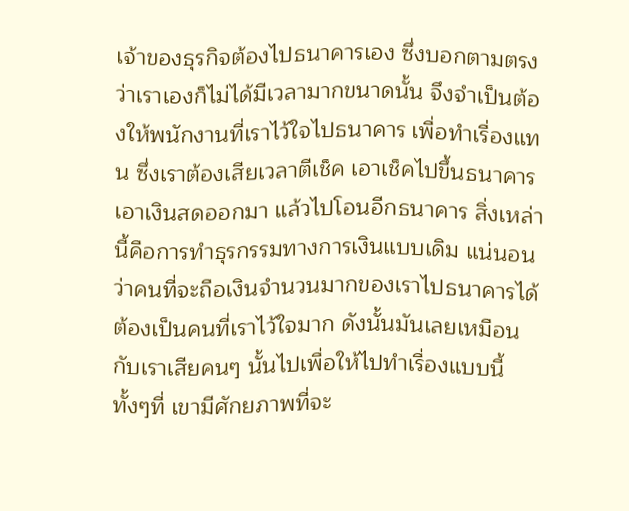เจ้าของธุรกิจต้องไปธนาคารเอง ซึ่งบอกตามตรงว่าเราเองก็ไม่ได้มีเวลามากขนาดนั้น จึงจำเป็นต้องให้พนักงานที่เราไว้ใจไปธนาคาร เพื่อทำเรื่องแทน ซึ่งเราต้องเสียเวลาตีเช็ค เอาเช็คไปขึ้นธนาคาร เอาเงินสดออกมา แล้วไปโอนอีกธนาคาร สิ่งเหล่านี้คือการทำธุรกรรมทางการเงินแบบเดิม แน่นอนว่าคนที่จะถือเงินจำนวนมากของเราไปธนาคารได้ ต้องเป็นคนที่เราไว้ใจมาก ดังนั้นมันเลยเหมือนกับเราเสียคนๆ นั้นไปเพื่อให้ไปทำเรื่องแบบนี้ ทั้งๆที่ เขามีศักยภาพที่จะ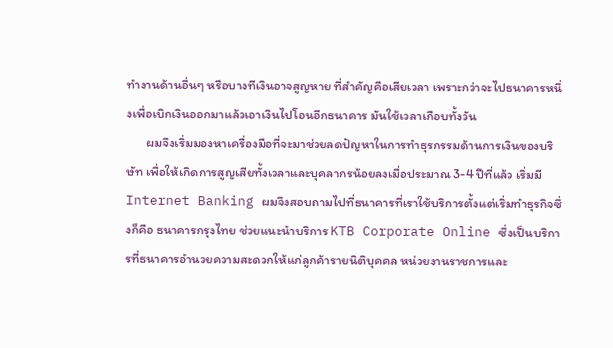ทำงานด้านอื่นๆ หรือบางทีเงินอาจสูญหาย ที่สำคัญคือเสียเวลา เพราะกว่าจะไปธนาคารหนึ่งเพื่อเบิกเงินออกมาแล้วเอาเงินไปโอนอีกธนาคาร มันใช้เวลาเกือบทั้งวัน
       ผมจึงเริ่มมองหาเครื่องมือที่จะมาช่วยลดปัญหาในการทำธุรกรรมด้านการเงินของบริษัท เพื่อให้เกิดการสูญเสียทั้งเวลาและบุคลากรน้อยลงเมื่อประมาณ 3-4 ปีที่แล้ว เริ่มมี Internet Banking ผมจึงสอบถามไปที่ธนาคารที่เราใช้บริการตั้งแต่เริ่มทำธุรกิจซึ่งก็คือ ธนาคารกรุงไทย ช่วยแนะนำบริการ KTB Corporate Online ซึ่งเป็นบริการที่ธนาคารอำนวยความสะดวกให้แก่ลูกค้ารายนิติบุคคล หน่วยงานราชการและ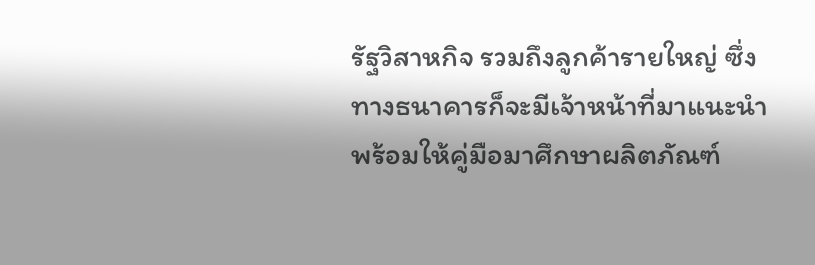รัฐวิสาหกิจ รวมถึงลูกค้ารายใหญ่ ซึ่งทางธนาคารก็จะมีเจ้าหน้าที่มาแนะนำพร้อมให้คู่มือมาศึกษาผลิตภัณฑ์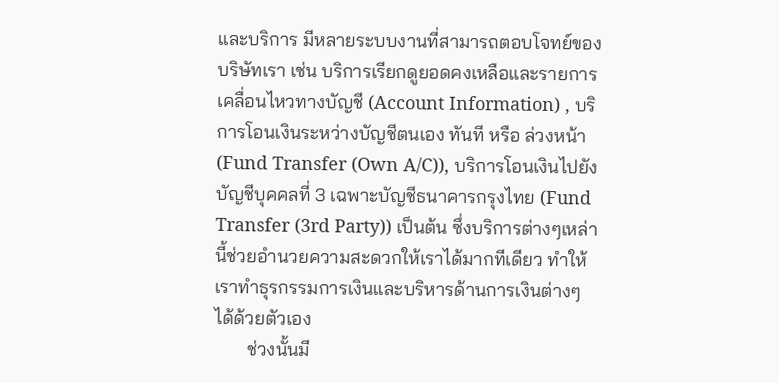และบริการ มีหลายระบบงานที่สามารถตอบโจทย์ของบริษัทเรา เช่น บริการเรียกดูยอดคงเหลือและรายการเคลื่อนไหวทางบัญชี (Account Information) , บริการโอนเงินระหว่างบัญชีตนเอง ทันที หรือ ล่วงหน้า (Fund Transfer (Own A/C)), บริการโอนเงินไปยังบัญชีบุคคลที่ 3 เฉพาะบัญชีธนาคารกรุงไทย (Fund Transfer (3rd Party)) เป็นต้น ซึ่งบริการต่างๆเหล่านี้ช่วยอำนวยความสะดวกให้เราได้มากทีเดียว ทำให้เราทำธุรกรรมการเงินและบริหารด้านการเงินต่างๆ ได้ด้วยตัวเอง
       ช่วงนั้นมี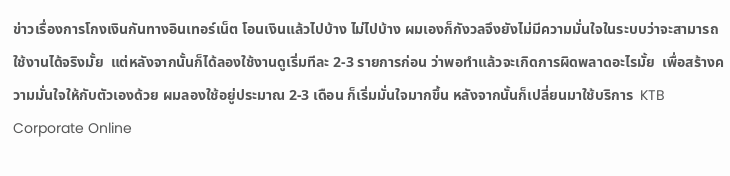ข่าวเรื่องการโกงเงินกันทางอินเทอร์เน็ต โอนเงินแล้วไปบ้าง ไม่ไปบ้าง ผมเองก็กังวลจึงยังไม่มีความมั่นใจในระบบว่าจะสามารถใช้งานได้จริงมั้ย  แต่หลังจากนั้นก็ได้ลองใช้งานดูเริ่มทีละ 2-3 รายการก่อน ว่าพอทำแล้วจะเกิดการผิดพลาดอะไรมั้ย  เพื่อสร้างความมั่นใจให้กับตัวเองด้วย ผมลองใช้อยู่ประมาณ 2-3 เดือน ก็เริ่มมั่นใจมากขึ้น หลังจากนั้นก็เปลี่ยนมาใช้บริการ  KTB Corporate Online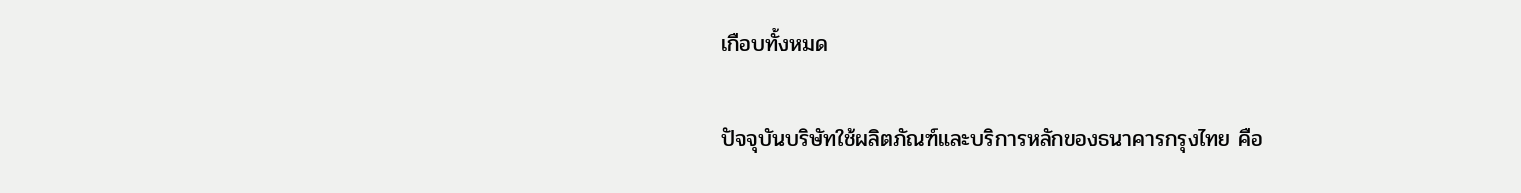เกือบทั้งหมด

ปัจจุบันบริษัทใช้ผลิตภัณฑ์และบริการหลักของธนาคารกรุงไทย คือ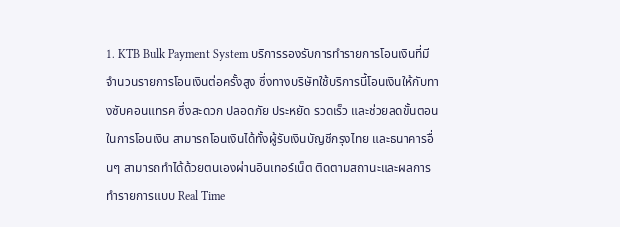1. KTB Bulk Payment System บริการรองรับการทำรายการโอนเงินที่มีจำนวนรายการโอนเงินต่อครั้งสูง ซึ่งทางบริษัทใช้บริการนี้โอนเงินให้กับทางซับคอนแทรค ซึ่งสะดวก ปลอดภัย ประหยัด รวดเร็ว และช่วยลดขั้นตอนในการโอนเงิน สามารถโอนเงินได้ทั้งผู้รับเงินบัญชีกรุงไทย และธนาคารอื่นๆ สามารถทำได้ด้วยตนเองผ่านอินเทอร์เน็ต ติดตามสถานะและผลการทำรายการแบบ Real Time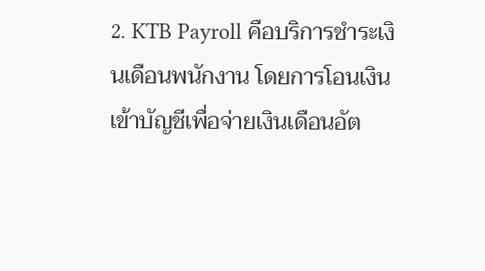2. KTB Payroll คือบริการชำระเงินเดือนพนักงาน โดยการโอนเงินเข้าบัญชีเพื่อจ่ายเงินเดือนอัต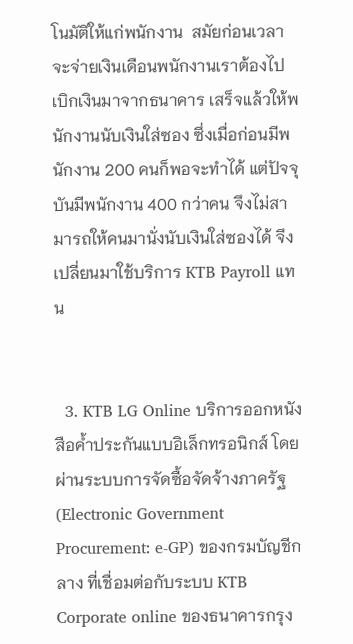โนมัติให้แก่พนักงาน  สมัยก่อนเวลาจะจ่ายเงินเดือนพนักงานเราต้องไปเบิกเงินมาจากธนาคาร เสร็จแล้วให้พนักงานนับเงินใส่ซอง ซึ่งเมื่อก่อนมีพนักงาน 200 คนก็พอจะทำได้ แต่ปัจจุบันมีพนักงาน 400 กว่าคน จึงไม่สามารถให้คนมานั่งนับเงินใส่ซองได้ จึงเปลี่ยนมาใช้บริการ KTB Payroll แทน


  3. KTB LG Online บริการออกหนังสือค้ำประกันแบบอิเล็กทรอนิกส์ โดยผ่านระบบการจัดซื้อจัดจ้างภาครัฐ (Electronic Government Procurement: e-GP) ของกรมบัญชีกลาง ที่เชื่อมต่อกับระบบ KTB Corporate online ของธนาคารกรุง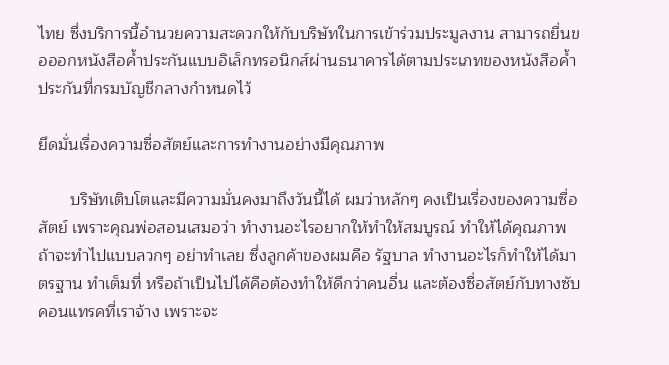ไทย ซึ่งบริการนี้อำนวยความสะดวกให้กับบริษัทในการเข้าร่วมประมูลงาน สามารถยื่นขอออกหนังสือค้ำประกันแบบอิเล็กทรอนิกส์ผ่านธนาคารได้ตามประเภทของหนังสือค้ำประกันที่กรมบัญชีกลางกำหนดไว้

ยึดมั่นเรื่องความซื่อสัตย์และการทำงานอย่างมีคุณภาพ

       บริษัทเติบโตและมีความมั่นคงมาถึงวันนี้ได้ ผมว่าหลักๆ คงเป็นเรื่องของความซื่อสัตย์ เพราะคุณพ่อสอนเสมอว่า ทำงานอะไรอยากให้ทำให้สมบูรณ์ ทำให้ได้คุณภาพ ถ้าจะทำไปแบบลวกๆ อย่าทำเลย ซึ่งลูกค้าของผมคือ รัฐบาล ทำงานอะไรก็ทำให้ได้มาตรฐาน ทำเต็มที่ หรือถ้าเป็นไปได้คือต้องทำให้ดีกว่าคนอื่น และต้องซื่อสัตย์กับทางซับคอนแทรคที่เราจ้าง เพราะจะ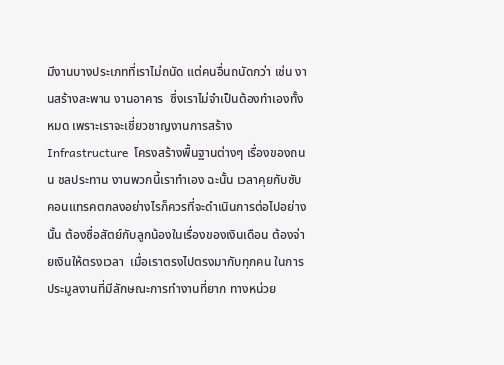มีงานบางประเภทที่เราไม่ถนัด แต่คนอื่นถนัดกว่า เช่น งานสร้างสะพาน งานอาคาร  ซึ่งเราไม่จำเป็นต้องทำเองทั้งหมด เพราะเราจะเชี่ยวชาญงานการสร้าง Infrastructure  โครงสร้างพื้นฐานต่างๆ เรื่องของถนน ชลประทาน งานพวกนี้เราทำเอง ฉะนั้น เวลาคุยกับซับคอนแทรคตกลงอย่างไรก็ควรที่จะดำเนินการต่อไปอย่างนั้น ต้องซื่อสัตย์กับลูกน้องในเรื่องของเงินเดือน ต้องจ่ายเงินให้ตรงเวลา  เมื่อเราตรงไปตรงมากับทุกคน ในการประมูลงานที่มีลักษณะการทำงานที่ยาก ทางหน่วย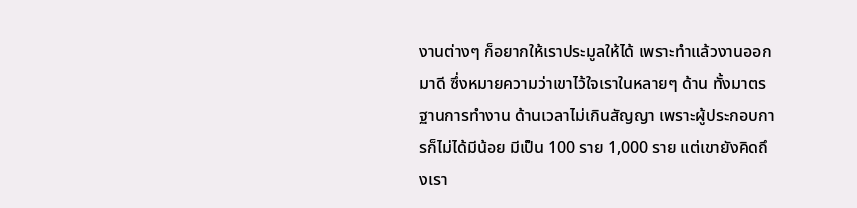งานต่างๆ ก็อยากให้เราประมูลให้ได้ เพราะทำแล้วงานออกมาดี ซึ่งหมายความว่าเขาไว้ใจเราในหลายๆ ด้าน ทั้งมาตรฐานการทำงาน ด้านเวลาไม่เกินสัญญา เพราะผู้ประกอบการก็ไม่ได้มีน้อย มีเป็น 100 ราย 1,000 ราย แต่เขายังคิดถึงเรา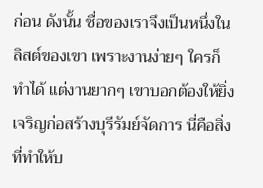ก่อน ดังนั้น ชื่อของเราจึงเป็นหนึ่งในลิสต์ของเขา เพราะงานง่ายๆ ใครก็ทำได้ แต่งานยากๆ เขาบอกต้องให้ยิ่งเจริญก่อสร้างบุรีรัมย์จัดการ นี่คือสิ่งที่ทำให้บ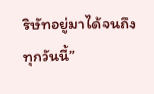ริษัทอยู่มาได้จนถึงทุกวันนี้”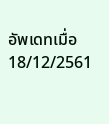อัพเดทเมื่อ 18/12/2561